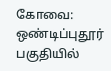கோவை: ஒண்டிப்புதூர் பகுதியில்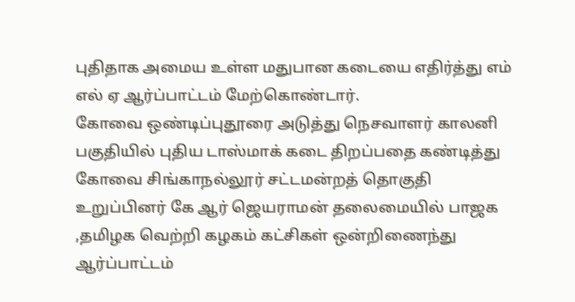புதிதாக அமைய உள்ள மதுபான கடையை எதிர்த்து எம் எல் ஏ ஆர்ப்பாட்டம் மேற்கொண்டார்.
கோவை ஒண்டிப்புதூரை அடுத்து நெசவாளர் காலனி பகுதியில் புதிய டாஸ்மாக் கடை திறப்பதை கண்டித்து கோவை சிங்காநல்லூர் சட்டமன்றத் தொகுதி உறுப்பினர் கே ஆர் ஜெயராமன் தலைமையில் பாஜக ,தமிழக வெற்றி கழகம் கட்சிகள் ஒன்றிணைந்து ஆர்ப்பாட்டம்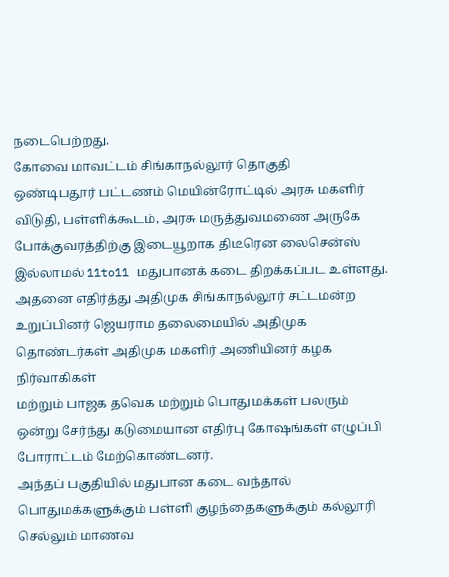நடைபெற்றது.
கோவை மாவட்டம் சிங்காநல்லூர் தொகுதி
ஒண்டிபதூர் பட்டணம் மெயின்ரோட்டில் அரசு மகளிர் விடுதி, பள்ளிக்கூடம், அரசு மருத்துவமணை அருகே போக்குவரத்திற்கு இடையூறாக திடீரென லைசென்ஸ் இல்லாமல் 11to11 மதுபானக் கடை திறக்கப்பட உள்ளது.
அதனை எதிர்த்து அதிமுக சிங்காநல்லூர் சட்டமன்ற உறுப்பினர் ஜெயராம தலைமையில் அதிமுக தொண்டர்கள் அதிமுக மகளிர் அணியினர் கழக நிர்வாகிகள்
மற்றும் பாஜக தவெக மற்றும் பொதுமக்கள் பலரும் ஒன்று சேர்ந்து கடுமையான எதிர்பு கோஷங்கள் எழுப்பி போராட்டம் மேற்கொண்டனர்.
அந்தப் பகுதியில் மதுபான கடை வந்தால் பொதுமக்களுக்கும் பள்ளி குழந்தைகளுக்கும் கல்லூரி செல்லும் மாணவ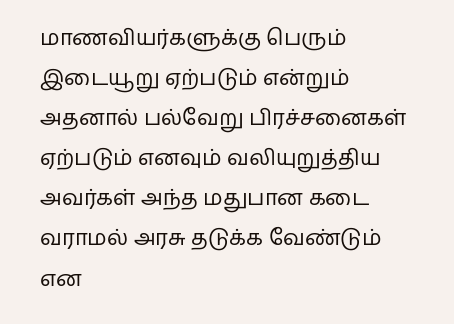மாணவியர்களுக்கு பெரும் இடையூறு ஏற்படும் என்றும் அதனால் பல்வேறு பிரச்சனைகள் ஏற்படும் எனவும் வலியுறுத்திய அவர்கள் அந்த மதுபான கடை வராமல் அரசு தடுக்க வேண்டும் என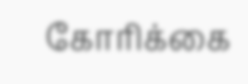கோரிக்கை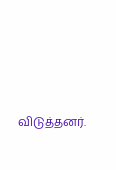விடுத்தனர்.